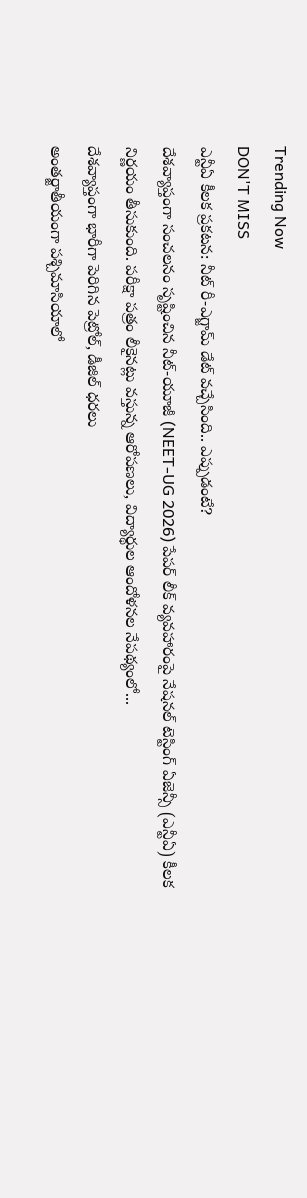Trending Now
DON'T MISS
ఎన్టీఏ కీలక ప్రకటన: నీట్ రీ-ఎగ్జామ్ డేట్ వచ్చేసింది.. ఎప్పుడంటే?
దేశవ్యాప్తంగా సంచలనం సృష్టించిన నీట్-యూజీ (NEET-UG 2026) పేపర్ లీక్ వ్యవహారంపై నేషనల్ టెస్టింగ్ ఏజెన్సీ (ఎన్టీఏ) కీలక నిర్ణయం తీసుకుంది. పరీక్షా పత్రం లీకైనట్లు వస్తున్న ఆరోపణలు, విద్యార్థుల ఆందోళనల నేపథ్యంలో...
దేశవ్యాప్తంగా భారీగా పెరిగిన పెట్రోల్, డీజిల్ ధరలు
అంతర్జాతీయంగా పశ్చిమాసియాలో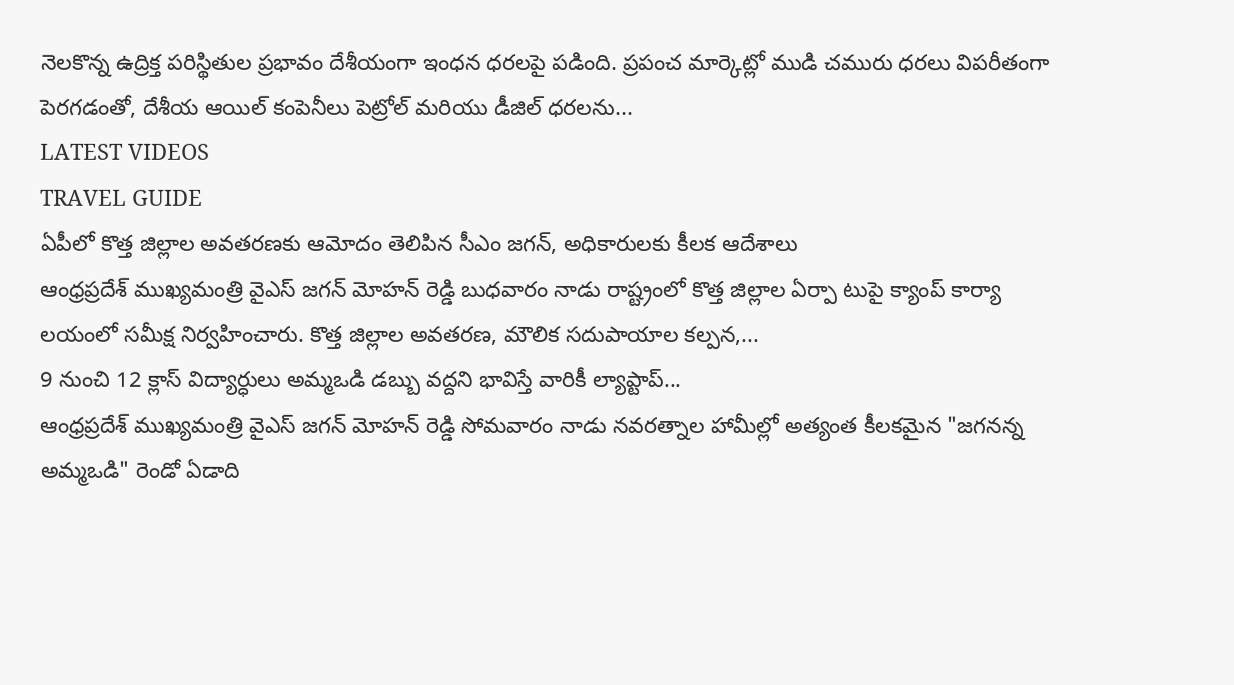నెలకొన్న ఉద్రిక్త పరిస్థితుల ప్రభావం దేశీయంగా ఇంధన ధరలపై పడింది. ప్రపంచ మార్కెట్లో ముడి చమురు ధరలు విపరీతంగా పెరగడంతో, దేశీయ ఆయిల్ కంపెనీలు పెట్రోల్ మరియు డీజిల్ ధరలను...
LATEST VIDEOS
TRAVEL GUIDE
ఏపీలో కొత్త జిల్లాల అవతరణకు ఆమోదం తెలిపిన సీఎం జగన్, అధికారులకు కీలక ఆదేశాలు
ఆంధ్రప్రదేశ్ ముఖ్యమంత్రి వైఎస్ జగన్ మోహన్ రెడ్డి బుధవారం నాడు రాష్ట్రంలో కొత్త జిల్లాల ఏర్పా టుపై క్యాంప్ కార్యా లయంలో సమీక్ష నిర్వహించారు. కొత్త జిల్లాల అవతరణ, మౌలిక సదుపాయాల కల్పన,...
9 నుంచి 12 క్లాస్ విద్యార్ధులు అమ్మఒడి డబ్బు వద్దని భావిస్తే వారికీ ల్యాప్టాప్...
ఆంధ్రప్రదేశ్ ముఖ్యమంత్రి వైఎస్ జగన్ మోహన్ రెడ్డి సోమవారం నాడు నవరత్నాల హామీల్లో అత్యంత కీలకమైన "జగనన్న అమ్మఒడి" రెండో ఏడాది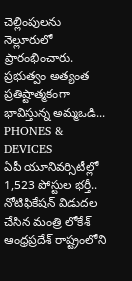చెల్లింపులను నెల్లూరులో ప్రారంభించారు. ప్రభుత్వం అత్యంత ప్రతిష్టాత్మకంగా భావిస్తున్న అమ్మఒడి...
PHONES & DEVICES
ఏపీ యూనివర్సిటీల్లో 1,523 పోస్టుల భర్తీ.. నోటిఫికేషన్ విడుదల చేసిన మంత్రి లోకేశ్
ఆంధ్రప్రదేశ్ రాష్ట్రంలోని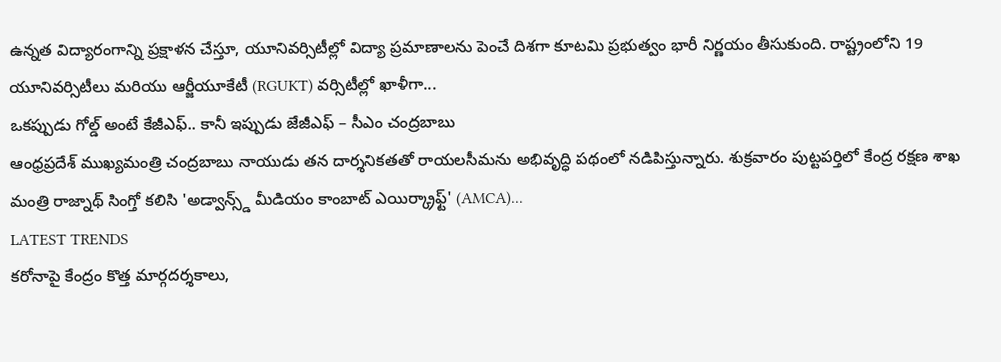ఉన్నత విద్యారంగాన్ని ప్రక్షాళన చేస్తూ, యూనివర్సిటీల్లో విద్యా ప్రమాణాలను పెంచే దిశగా కూటమి ప్రభుత్వం భారీ నిర్ణయం తీసుకుంది. రాష్ట్రంలోని 19 యూనివర్సిటీలు మరియు ఆర్జీయూకేటీ (RGUKT) వర్సిటీల్లో ఖాళీగా...
ఒకప్పుడు గోల్డ్ అంటే కేజీఎఫ్.. కానీ ఇప్పుడు జేజీఎఫ్ – సీఎం చంద్రబాబు
ఆంధ్రప్రదేశ్ ముఖ్యమంత్రి చంద్రబాబు నాయుడు తన దార్శనికతతో రాయలసీమను అభివృద్ధి పథంలో నడిపిస్తున్నారు. శుక్రవారం పుట్టపర్తిలో కేంద్ర రక్షణ శాఖ మంత్రి రాజ్నాథ్ సింగ్తో కలిసి 'అడ్వాన్స్డ్ మీడియం కాంబాట్ ఎయిర్క్రాఫ్ట్' (AMCA)...
LATEST TRENDS
కరోనాపై కేంద్రం కొత్త మార్గదర్శకాలు,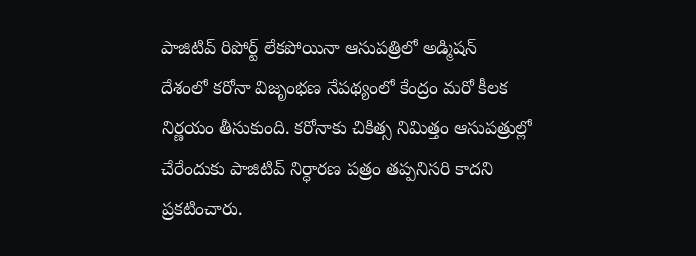పాజిటివ్ రిపోర్ట్ లేకపోయినా ఆసుపత్రిలో అడ్మిషన్
దేశంలో కరోనా విజృంభణ నేపథ్యంలో కేంద్రం మరో కీలక నిర్ణయం తీసుకుంది. కరోనాకు చికిత్స నిమిత్తం ఆసుపత్రుల్లో చేరేందుకు పాజిటివ్ నిర్ధారణ పత్రం తప్పనిసరి కాదని ప్రకటించారు.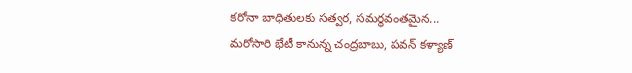కరోనా బాధితులకు సత్వర, సమర్థవంతమైన...
మరోసారి భేటీ కానున్న చంద్రబాబు, పవన్ కళ్యాణ్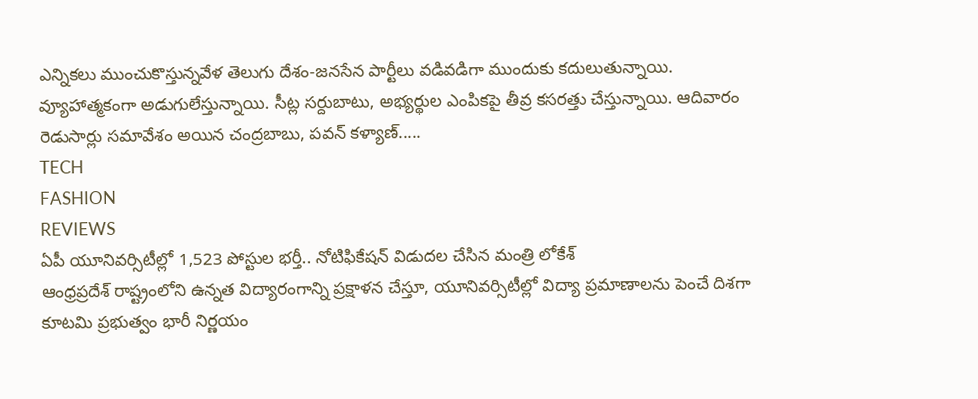ఎన్నికలు ముంచుకొస్తున్నవేళ తెలుగు దేశం-జనసేన పార్టీలు వడివడిగా ముందుకు కదులుతున్నాయి. వ్యూహాత్మకంగా అడుగులేస్తున్నాయి. సీట్ల సర్దుబాటు, అభ్యర్థుల ఎంపికపై తీవ్ర కసరత్తు చేస్తున్నాయి. ఆదివారం రెడుసార్లు సమావేశం అయిన చంద్రబాబు, పవన్ కళ్యాణ్.....
TECH
FASHION
REVIEWS
ఏపీ యూనివర్సిటీల్లో 1,523 పోస్టుల భర్తీ.. నోటిఫికేషన్ విడుదల చేసిన మంత్రి లోకేశ్
ఆంధ్రప్రదేశ్ రాష్ట్రంలోని ఉన్నత విద్యారంగాన్ని ప్రక్షాళన చేస్తూ, యూనివర్సిటీల్లో విద్యా ప్రమాణాలను పెంచే దిశగా కూటమి ప్రభుత్వం భారీ నిర్ణయం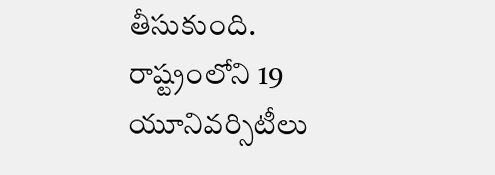తీసుకుంది. రాష్ట్రంలోని 19 యూనివర్సిటీలు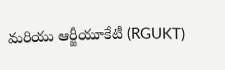మరియు ఆర్జీయూకేటీ (RGUKT)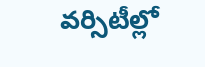వర్సిటీల్లో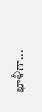ఖాళీగా...